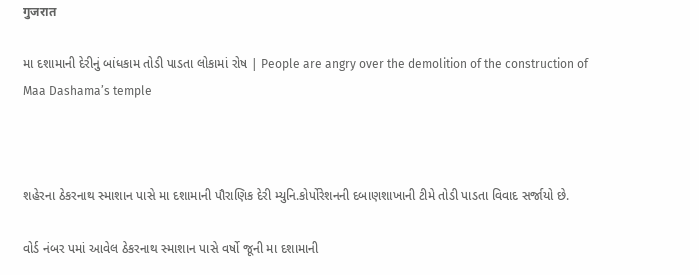गुजरात

મા દશામાની દેરીનું બાંધકામ તોડી પાડતા લોકામાં રોષ | People are angry over the demolition of the construction of Maa Dashama’s temple



શહેરના ઠેકરનાથ સ્માશાન પાસે મા દશામાની પૌરાણિક દેરી મ્યુનિ.કોર્પોરેશનની દબાણશાખાની ટીમે તોડી પાડતા વિવાદ સર્જાયો છે.

વોર્ડ નંબર પમાં આવેલ ઠેકરનાથ સ્માશાન પાસે વર્ષો જૂની મા દશામાની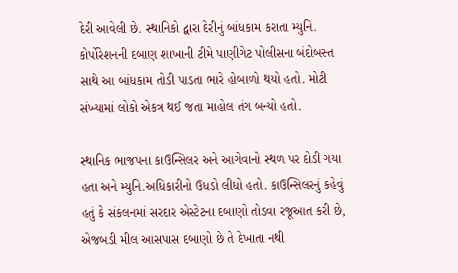દેરી આવેલી છે. સ્થાનિકો દ્વારા દેરીનું બાંધકામ કરાતા મ્યુનિ. કોર્પોરેશનની દબાણ શાખાની ટીમે પાણીગેટ પોલીસના બંદોબસ્ત સાથે આ બાંધકામ તોડી પાડતા ભારે હોબાળો થયો હતો. મોટી સંખ્યામાં લોકો એકત્ર થઈ જતા માહોલ તંગ બન્યો હતો.

સ્થાનિક ભાજપના કાઉન્સિલર અને આગેવાનો સ્થળ પર દોડી ગયા હતા અને મ્યુનિ.અધિકારીનો ઉધડો લીધો હતો. કાઉન્સિલરનું કહેવું હતું કે સંકલનમાં સરદાર એસ્ટેટના દબાણો તોડવા રજૂઆત કરી છે, એજબડી મીલ આસપાસ દબાણો છે તે દેખાતા નથી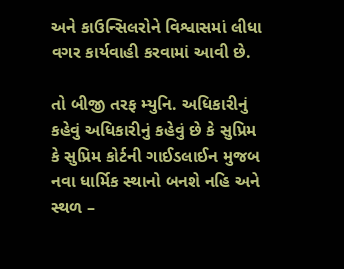અને કાઉન્સિલરોને વિશ્વાસમાં લીધા વગર કાર્યવાહી કરવામાં આવી છે.

તો બીજી તરફ મ્યુનિ. અધિકારીનું કહેવું અધિકારીનું કહેવું છે કે સુપ્રિમ કે સુપ્રિમ કોર્ટની ગાઈડલાઈન મુજબ નવા ધાર્મિક સ્થાનો બનશે નહિ અને સ્થળ –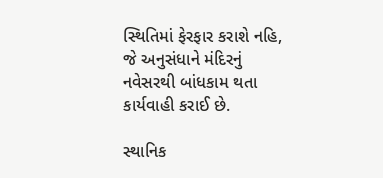સ્થિતિમાં ફેરફાર કરાશે નહિ, જે અનુસંધાને મંદિરનું નવેસરથી બાંધકામ થતા કાર્યવાહી કરાઈ છે.

સ્થાનિક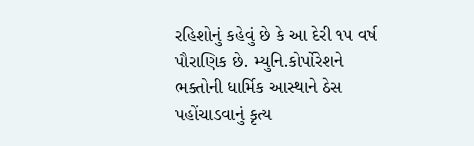રહિશોનું કહેવું છે કે આ દેરી ૧૫ વર્ષ પૌરાણિક છે. મ્યુનિ.કોર્પોરેશને ભક્તોની ધાર્મિક આસ્થાને ઠેસ પહોંચાડવાનું કૃત્ય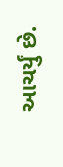આચર્યું છે.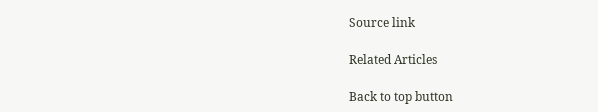Source link

Related Articles

Back to top button